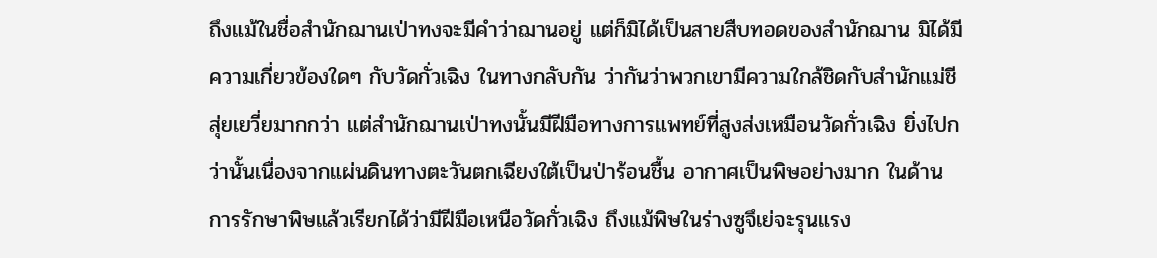ถึงแม้ในชื่อสำนักฌานเป่าทงจะมีคำว่าฌานอยู่ แต่ก็มิได้เป็นสายสืบทอดของสำนักฌาน มิได้มีความเกี่ยวข้องใดๆ กับวัดกั่วเฉิง ในทางกลับกัน ว่ากันว่าพวกเขามีความใกล้ชิดกับสำนักแม่ชีสุ่ยเยวี่ยมากกว่า แต่สำนักฌานเป่าทงนั้นมีฝีมือทางการแพทย์ที่สูงส่งเหมือนวัดกั่วเฉิง ยิ่งไปกว่านั้นเนื่องจากแผ่นดินทางตะวันตกเฉียงใต้เป็นป่าร้อนชื้น อากาศเป็นพิษอย่างมาก ในด้านการรักษาพิษแล้วเรียกได้ว่ามีฝีมือเหนือวัดกั่วเฉิง ถึงแม้พิษในร่างซูจึเย่จะรุนแรง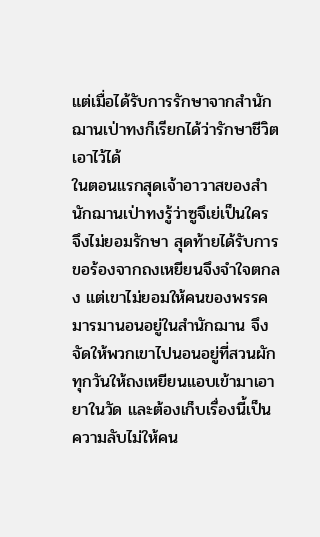แต่เมื่อได้รับการรักษาจากสำนักฌานเป่าทงก็เรียกได้ว่ารักษาชีวิตเอาไว้ได้
ในตอนแรกสุดเจ้าอาวาสของสำนักฌานเป่าทงรู้ว่าซูจึเย่เป็นใคร จึงไม่ยอมรักษา สุดท้ายได้รับการขอร้องจากถงเหยียนจึงจำใจตกลง แต่เขาไม่ยอมให้คนของพรรคมารมานอนอยู่ในสำนักฌาน จึงจัดให้พวกเขาไปนอนอยู่ที่สวนผัก ทุกวันให้ถงเหยียนแอบเข้ามาเอายาในวัด และต้องเก็บเรื่องนี้เป็นความลับไม่ให้คน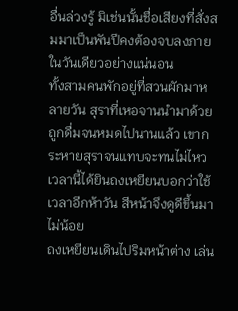อื่นล่วงรู้ มิเช่นนั้นชื่อเสียงที่สั่งสมมาเป็นพันปีคงต้องจบลงภายในวันเดียวอย่างแน่นอน
ทั้งสามคนพักอยู่ที่สวนผักมาหลายวัน สุราที่เหอจานนำมาด้วยถูกดื่มจนหมดไปนานแล้ว เขากระหายสุราจนแทบจะทนไม่ไหว เวลานี้ได้ยินถงเหยียนบอกว่าใช้เวลาอีกห้าวัน สีหน้าจึงดูดีขึ้นมาไม่น้อย
ถงเหยียนเดินไปริมหน้าต่าง เล่น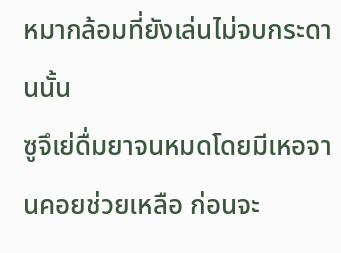หมากล้อมที่ยังเล่นไม่จบกระดานนั้น
ซูจึเย่ดื่มยาจนหมดโดยมีเหอจานคอยช่วยเหลือ ก่อนจะ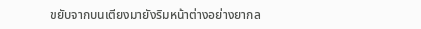ขยับจากบนเตียงมายังริมหน้าต่างอย่างยากล